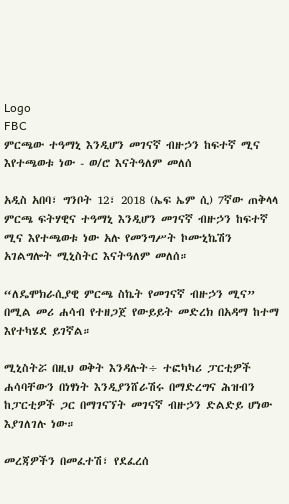Logo
FBC
ምርጫው ተዓማኒ እንዲሆን መገናኛ ብዙኃን ከፍተኛ ሚና እየተጫወቱ ነው - ወ/ሮ እናትዓለም መለሰ

አዲስ አበባ፣ ግንቦት 12፣ 2018 (ኤፍ ኤም ሲ) 7ኛው ጠቅላላ ምርጫ ፍትሃዊና ተዓማኒ እንዲሆን መገናኛ ብዙኃን ከፍተኛ ሚና እየተጫወቱ ነው አሉ የመንግሥት ኮሙኒኬሽን አገልግሎት ሚኒስትር እናትዓለም መለሰ።

“ለዴሞክራሲያዊ ምርጫ ስኬት የመገናኛ ብዙኃን ሚና” በሚል መሪ ሐሳብ የተዘጋጀ የውይይት መድረክ በአዳማ ከተማ እየተካሄደ ይገኛል።

ሚኒስትሯ በዚህ ወቅት እንዳሉት÷ ተፎካካሪ ፓርቲዎች ሐሳባቸውን በነፃነት እንዲያንሸራሽሩ በማድረግና ሕዝብን ከፓርቲዎች ጋር በማገናኘት መገናኛ ብዙኃን ድልድይ ሆነው እያገለገሉ ነው።

መረጃዎችን በመፈተሽ፣ የደፈረሰ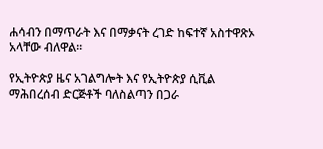ሐሳብን በማጥራት እና በማቃናት ረገድ ከፍተኛ አስተዋጽኦ አላቸው ብለዋል።

የኢትዮጵያ ዜና አገልግሎት እና የኢትዮጵያ ሲቪል ማሕበረሰብ ድርጅቶች ባለስልጣን በጋራ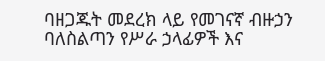ባዘጋጁት መደረክ ላይ የመገናኛ ብዙኃን ባለስልጣን የሥራ ኃላፊዎች እና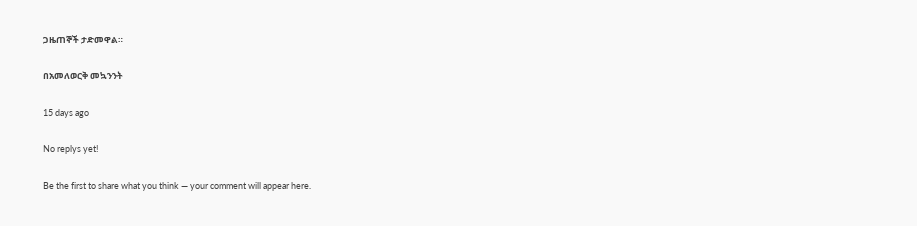ጋዜጠኞች ታድመዋል።

በአመለወርቅ መኳንንት

15 days ago

No replys yet!

Be the first to share what you think — your comment will appear here.